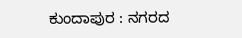ಕುಂದಾಪುರ : ನಗರದ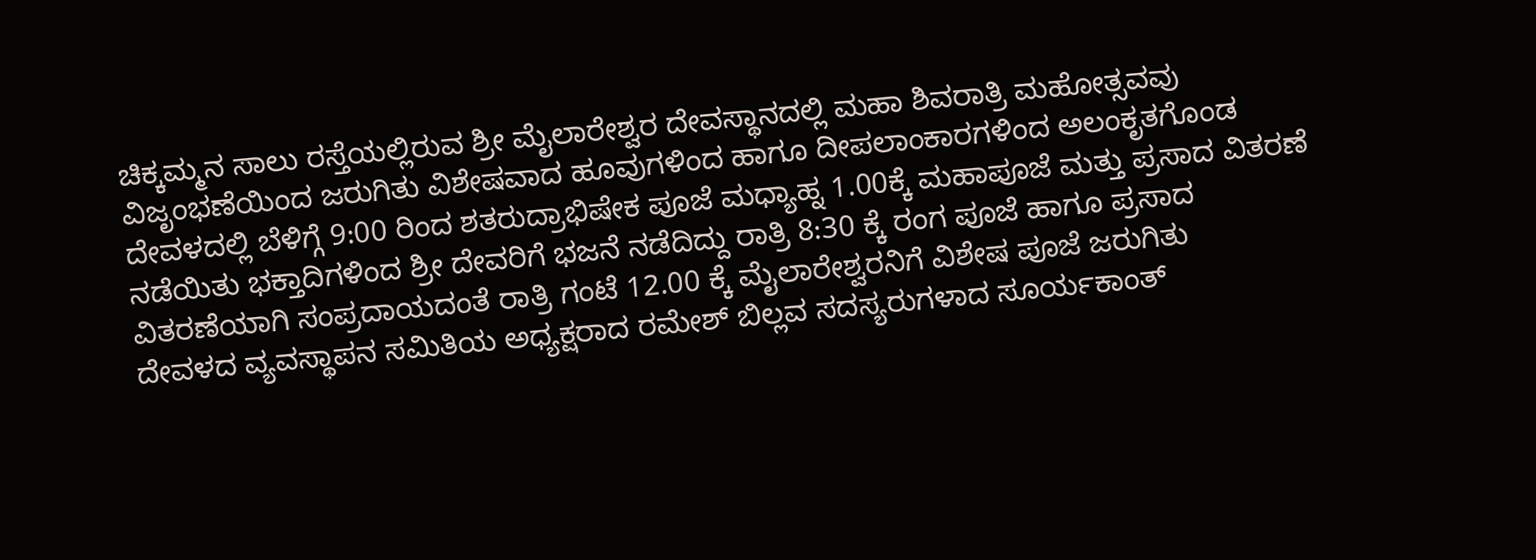ಚಿಕ್ಕಮ್ಮನ ಸಾಲು ರಸ್ತೆಯಲ್ಲಿರುವ ಶ್ರೀ ಮೈಲಾರೇಶ್ವರ ದೇವಸ್ಥಾನದಲ್ಲಿ ಮಹಾ ಶಿವರಾತ್ರಿ ಮಹೋತ್ಸವವು ವಿಜೃಂಭಣೆಯಿಂದ ಜರುಗಿತು ವಿಶೇಷವಾದ ಹೂವುಗಳಿಂದ ಹಾಗೂ ದೀಪಲಾಂಕಾರಗಳಿಂದ ಅಲಂಕೃತಗೊಂಡ ದೇವಳದಲ್ಲಿ ಬೆಳಿಗ್ಗೆ 9:00 ರಿಂದ ಶತರುದ್ರಾಭಿಷೇಕ ಪೂಜೆ ಮಧ್ಯಾಹ್ನ 1.00ಕ್ಕೆ ಮಹಾಪೂಜೆ ಮತ್ತು ಪ್ರಸಾದ ವಿತರಣೆ ನಡೆಯಿತು ಭಕ್ತಾದಿಗಳಿಂದ ಶ್ರೀ ದೇವರಿಗೆ ಭಜನೆ ನಡೆದಿದ್ದು ರಾತ್ರಿ 8:30 ಕ್ಕೆ ರಂಗ ಪೂಜೆ ಹಾಗೂ ಪ್ರಸಾದ ವಿತರಣೆಯಾಗಿ ಸಂಪ್ರದಾಯದಂತೆ ರಾತ್ರಿ ಗಂಟೆ 12.00 ಕ್ಕೆ ಮೈಲಾರೇಶ್ವರನಿಗೆ ವಿಶೇಷ ಪೂಜೆ ಜರುಗಿತು
ದೇವಳದ ವ್ಯವಸ್ಥಾಪನ ಸಮಿತಿಯ ಅಧ್ಯಕ್ಷರಾದ ರಮೇಶ್ ಬಿಲ್ಲವ ಸದಸ್ಯರುಗಳಾದ ಸೂರ್ಯಕಾಂತ್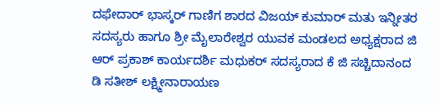ದಫೇದಾರ್ ಭಾಸ್ಕರ್ ಗಾಣಿಗ ಶಾರದ ವಿಜಯ್ ಕುಮಾರ್ ಮತು ಇನ್ನೀತರ ಸದಸ್ಯರು ಹಾಗೂ ಶ್ರೀ ಮೈಲಾರೇಶ್ವರ ಯುವಕ ಮಂಡಲದ ಅಧ್ಯಕ್ಷರಾದ ಜಿ ಆರ್ ಪ್ರಕಾಶ್ ಕಾರ್ಯದರ್ಶಿ ಮಧುಕರ್ ಸದಸ್ಯರಾದ ಕೆ ಜಿ ಸಚ್ಚಿದಾನಂದ
ಡಿ ಸತೀಶ್ ಲಕ್ಷ್ಮೀನಾರಾಯಣ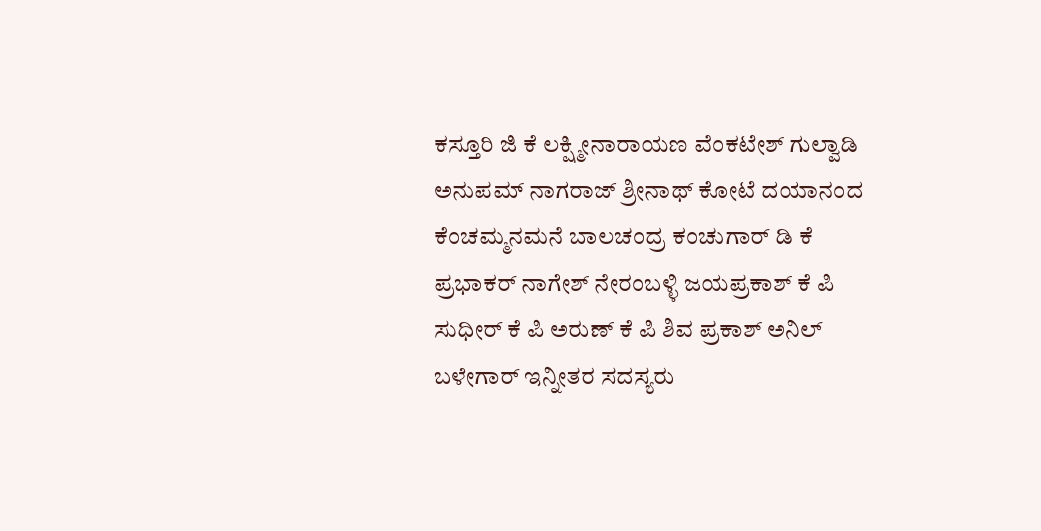ಕಸ್ತೂರಿ ಜಿ ಕೆ ಲಕ್ಷ್ಮೀನಾರಾಯಣ ವೆಂಕಟೇಶ್ ಗುಲ್ವಾಡಿ ಅನುಪಮ್ ನಾಗರಾಜ್ ಶ್ರೀನಾಥ್ ಕೋಟೆ ದಯಾನಂದ ಕೆಂಚಮ್ಮನಮನೆ ಬಾಲಚಂದ್ರ ಕಂಚುಗಾರ್ ಡಿ ಕೆ ಪ್ರಭಾಕರ್ ನಾಗೇಶ್ ನೇರಂಬಳ್ಳಿ ಜಯಪ್ರಕಾಶ್ ಕೆ ಪಿ ಸುಧೀರ್ ಕೆ ಪಿ ಅರುಣ್ ಕೆ ಪಿ ಶಿವ ಪ್ರಕಾಶ್ ಅನಿಲ್ ಬಳೇಗಾರ್ ಇನ್ನೀತರ ಸದಸ್ಯರು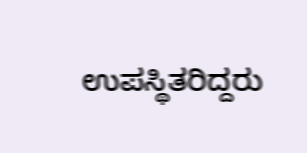ಉಪಸ್ಥಿತರಿದ್ದರು